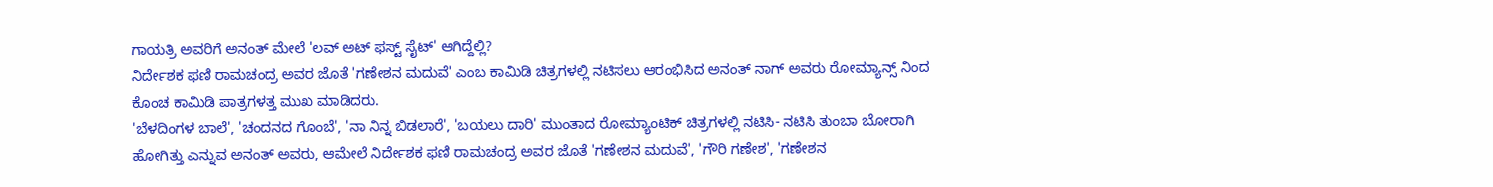ಗಾಯತ್ರಿ ಅವರಿಗೆ ಅನಂತ್ ಮೇಲೆ 'ಲವ್ ಅಟ್ ಫಸ್ಟ್ ಸೈಟ್' ಆಗಿದ್ದೆಲ್ಲಿ?
ನಿರ್ದೇಶಕ ಫಣಿ ರಾಮಚಂದ್ರ ಅವರ ಜೊತೆ 'ಗಣೇಶನ ಮದುವೆ' ಎಂಬ ಕಾಮಿಡಿ ಚಿತ್ರಗಳಲ್ಲಿ ನಟಿಸಲು ಆರಂಭಿಸಿದ ಅನಂತ್ ನಾಗ್ ಅವರು ರೋಮ್ಯಾನ್ಸ್ ನಿಂದ ಕೊಂಚ ಕಾಮಿಡಿ ಪಾತ್ರಗಳತ್ತ ಮುಖ ಮಾಡಿದರು.
'ಬೆಳದಿಂಗಳ ಬಾಲೆ', 'ಚಂದನದ ಗೊಂಬೆ', 'ನಾ ನಿನ್ನ ಬಿಡಲಾರೆ', 'ಬಯಲು ದಾರಿ' ಮುಂತಾದ ರೋಮ್ಯಾಂಟಿಕ್ ಚಿತ್ರಗಳಲ್ಲಿ ನಟಿಸಿ- ನಟಿಸಿ ತುಂಬಾ ಬೋರಾಗಿ ಹೋಗಿತ್ತು ಎನ್ನುವ ಅನಂತ್ ಅವರು, ಆಮೇಲೆ ನಿರ್ದೇಶಕ ಫಣಿ ರಾಮಚಂದ್ರ ಅವರ ಜೊತೆ 'ಗಣೇಶನ ಮದುವೆ', 'ಗೌರಿ ಗಣೇಶ', 'ಗಣೇಶನ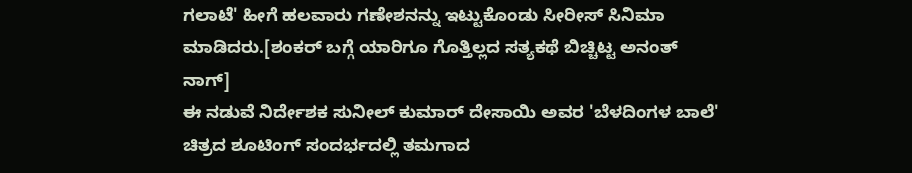ಗಲಾಟೆ' ಹೀಗೆ ಹಲವಾರು ಗಣೇಶನನ್ನು ಇಟ್ಟುಕೊಂಡು ಸೀರೀಸ್ ಸಿನಿಮಾ ಮಾಡಿದರು.[ಶಂಕರ್ ಬಗ್ಗೆ ಯಾರಿಗೂ ಗೊತ್ತಿಲ್ಲದ ಸತ್ಯಕಥೆ ಬಿಚ್ಚಿಟ್ಟ ಅನಂತ್ ನಾಗ್]
ಈ ನಡುವೆ ನಿರ್ದೇಶಕ ಸುನೀಲ್ ಕುಮಾರ್ ದೇಸಾಯಿ ಅವರ 'ಬೆಳದಿಂಗಳ ಬಾಲೆ' ಚಿತ್ರದ ಶೂಟಿಂಗ್ ಸಂದರ್ಭದಲ್ಲಿ ತಮಗಾದ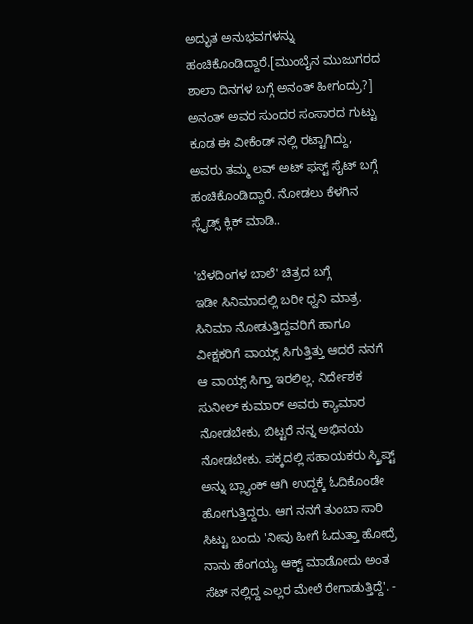ಅದ್ಭುತ ಅನುಭವಗಳನ್ನು ಹಂಚಿಕೊಂಡಿದ್ದಾರೆ.[ಮುಂಬೈನ ಮುಜುಗರದ ಶಾಲಾ ದಿನಗಳ ಬಗ್ಗೆ ಅನಂತ್ ಹೀಗಂದ್ರು?]
ಅನಂತ್ ಅವರ ಸುಂದರ ಸಂಸಾರದ ಗುಟ್ಟು ಕೂಡ ಈ ವೀಕೆಂಡ್ ನಲ್ಲಿ ರಟ್ಟಾಗಿದ್ದು, ಅವರು ತಮ್ಮ ಲವ್ ಅಟ್ ಫಸ್ಟ್ ಸೈಟ್ ಬಗ್ಗೆ ಹಂಚಿಕೊಂಡಿದ್ದಾರೆ. ನೋಡಲು ಕೆಳಗಿನ ಸ್ಲೈಡ್ಸ್ ಕ್ಲಿಕ್ ಮಾಡಿ..

'ಬೆಳದಿಂಗಳ ಬಾಲೆ' ಚಿತ್ರದ ಬಗ್ಗೆ
ಇಡೀ ಸಿನಿಮಾದಲ್ಲಿ ಬರೀ ಧ್ವನಿ ಮಾತ್ರ. ಸಿನಿಮಾ ನೋಡುತ್ತಿದ್ದವರಿಗೆ ಹಾಗೂ ವೀಕ್ಷಕರಿಗೆ ವಾಯ್ಸ್ ಸಿಗುತ್ತಿತ್ತು ಆದರೆ ನನಗೆ ಆ ವಾಯ್ಸ್ ಸಿಗ್ತಾ ಇರಲಿಲ್ಲ. ನಿರ್ದೇಶಕ ಸುನೀಲ್ ಕುಮಾರ್ ಅವರು ಕ್ಯಾಮಾರ ನೋಡಬೇಕು, ಬಿಟ್ಟರೆ ನನ್ನ ಅಭಿನಯ ನೋಡಬೇಕು. ಪಕ್ಕದಲ್ಲಿ ಸಹಾಯಕರು ಸ್ಕ್ರಿಪ್ಟ್ ಅನ್ನು ಬ್ಲ್ಯಾಂಕ್ ಆಗಿ ಉದ್ದಕ್ಕೆ ಓದಿಕೊಂಡೇ ಹೋಗುತ್ತಿದ್ದರು. ಆಗ ನನಗೆ ತುಂಬಾ ಸಾರಿ ಸಿಟ್ಟು ಬಂದು 'ನೀವು ಹೀಗೆ ಓದುತ್ತಾ ಹೋದ್ರೆ ನಾನು ಹೆಂಗಯ್ಯ ಆಕ್ಟ್ ಮಾಡೋದು ಅಂತ ಸೆಟ್ ನಲ್ಲಿದ್ದ ಎಲ್ಲರ ಮೇಲೆ ರೇಗಾಡುತ್ತಿದ್ದೆ'. -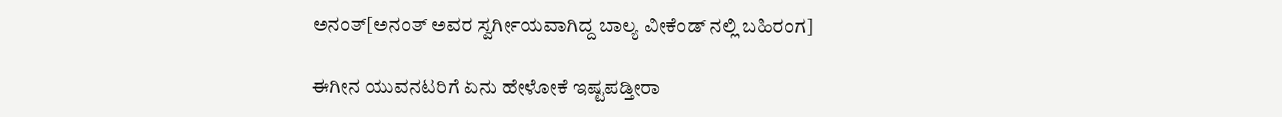ಅನಂತ್[ಅನಂತ್ ಅವರ ಸ್ವರ್ಗೀಯವಾಗಿದ್ದ ಬಾಲ್ಯ ವೀಕೆಂಡ್ ನಲ್ಲಿ ಬಹಿರಂಗ]

ಈಗೀನ ಯುವನಟರಿಗೆ ಏನು ಹೇಳೋಕೆ ಇಷ್ಟಪಡ್ತೀರಾ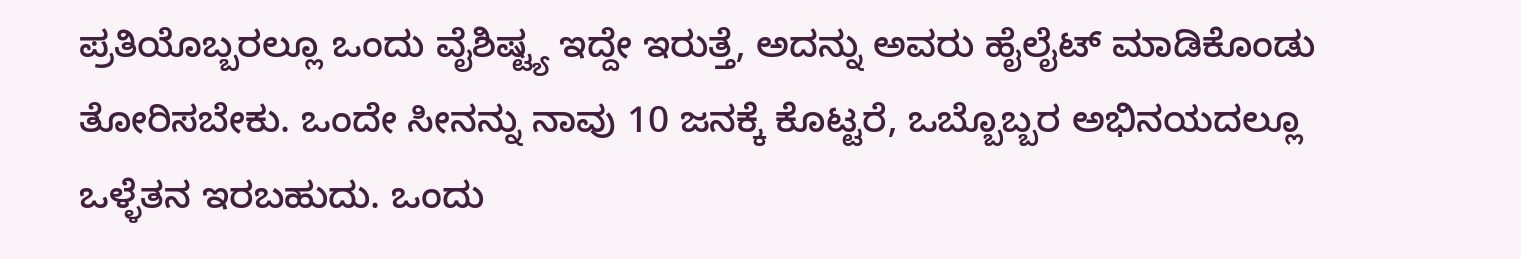ಪ್ರತಿಯೊಬ್ಬರಲ್ಲೂ ಒಂದು ವೈಶಿಷ್ಟ್ಯ ಇದ್ದೇ ಇರುತ್ತೆ, ಅದನ್ನು ಅವರು ಹೈಲೈಟ್ ಮಾಡಿಕೊಂಡು ತೋರಿಸಬೇಕು. ಒಂದೇ ಸೀನನ್ನು ನಾವು 10 ಜನಕ್ಕೆ ಕೊಟ್ಟರೆ, ಒಬ್ಬೊಬ್ಬರ ಅಭಿನಯದಲ್ಲೂ ಒಳ್ಳೆತನ ಇರಬಹುದು. ಒಂದು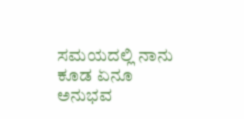ಸಮಯದಲ್ಲಿ ನಾನು ಕೂಡ ಏನೂ ಅನುಭವ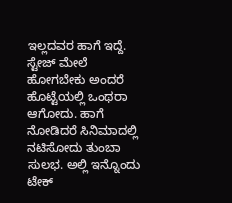ಇಲ್ಲದವರ ಹಾಗೆ ಇದ್ದೆ. ಸ್ಟೇಜ್ ಮೇಲೆ ಹೋಗಬೇಕು ಅಂದರೆ ಹೊಟ್ಟೆಯಲ್ಲಿ ಒಂಥರಾ ಆಗೋದು. ಹಾಗೆ ನೋಡಿದರೆ ಸಿನಿಮಾದಲ್ಲಿ ನಟಿಸೋದು ತುಂಬಾ ಸುಲಭ. ಅಲ್ಲಿ ಇನ್ನೊಂದು ಟೇಕ್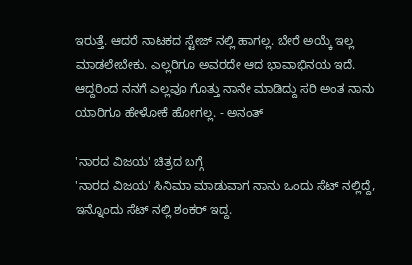ಇರುತ್ತೆ. ಆದರೆ ನಾಟಕದ ಸ್ಟೇಜ್ ನಲ್ಲಿ ಹಾಗಲ್ಲ. ಬೇರೆ ಅಯ್ಕೆ ಇಲ್ಲ ಮಾಡಲೇಬೇಕು. ಎಲ್ಲರಿಗೂ ಅವರದೇ ಆದ ಭಾವಾಭಿನಯ ಇದೆ. ಆದ್ದರಿಂದ ನನಗೆ ಎಲ್ಲವೂ ಗೊತ್ತು ನಾನೇ ಮಾಡಿದ್ದು ಸರಿ ಅಂತ ನಾನು ಯಾರಿಗೂ ಹೇಳೋಕೆ ಹೋಗಲ್ಲ. - ಅನಂತ್

'ನಾರದ ವಿಜಯ' ಚಿತ್ರದ ಬಗ್ಗೆ
'ನಾರದ ವಿಜಯ' ಸಿನಿಮಾ ಮಾಡುವಾಗ ನಾನು ಒಂದು ಸೆಟ್ ನಲ್ಲಿದ್ದೆ, ಇನ್ನೊಂದು ಸೆಟ್ ನಲ್ಲಿ ಶಂಕರ್ ಇದ್ದ.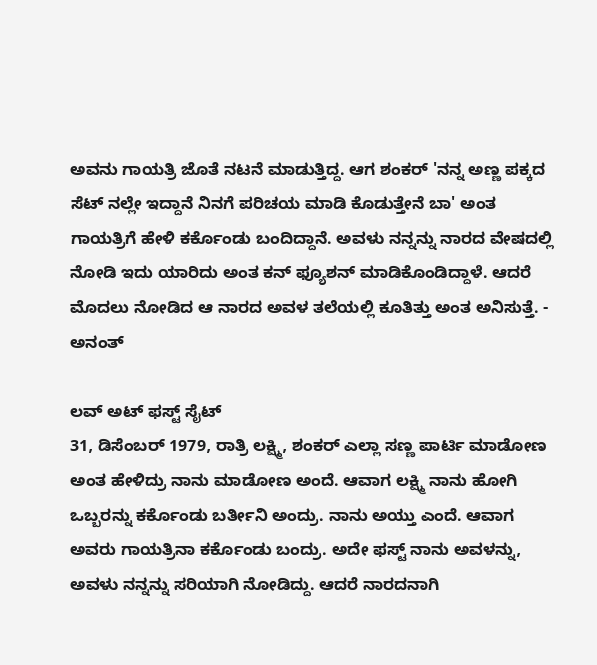ಅವನು ಗಾಯತ್ರಿ ಜೊತೆ ನಟನೆ ಮಾಡುತ್ತಿದ್ದ. ಆಗ ಶಂಕರ್ 'ನನ್ನ ಅಣ್ಣ ಪಕ್ಕದ ಸೆಟ್ ನಲ್ಲೇ ಇದ್ದಾನೆ ನಿನಗೆ ಪರಿಚಯ ಮಾಡಿ ಕೊಡುತ್ತೇನೆ ಬಾ' ಅಂತ ಗಾಯತ್ರಿಗೆ ಹೇಳಿ ಕರ್ಕೊಂಡು ಬಂದಿದ್ದಾನೆ. ಅವಳು ನನ್ನನ್ನು ನಾರದ ವೇಷದಲ್ಲಿ ನೋಡಿ ಇದು ಯಾರಿದು ಅಂತ ಕನ್ ಫ್ಯೂಶನ್ ಮಾಡಿಕೊಂಡಿದ್ದಾಳೆ. ಆದರೆ ಮೊದಲು ನೋಡಿದ ಆ ನಾರದ ಅವಳ ತಲೆಯಲ್ಲಿ ಕೂತಿತ್ತು ಅಂತ ಅನಿಸುತ್ತೆ. - ಅನಂತ್

ಲವ್ ಅಟ್ ಫಸ್ಟ್ ಸೈಟ್
31, ಡಿಸೆಂಬರ್ 1979, ರಾತ್ರಿ ಲಕ್ಷ್ಮಿ, ಶಂಕರ್ ಎಲ್ಲಾ ಸಣ್ಣ ಪಾರ್ಟಿ ಮಾಡೋಣ ಅಂತ ಹೇಳಿದ್ರು ನಾನು ಮಾಡೋಣ ಅಂದೆ. ಆವಾಗ ಲಕ್ಷ್ಮಿ ನಾನು ಹೋಗಿ ಒಬ್ಬರನ್ನು ಕರ್ಕೊಂಡು ಬರ್ತೀನಿ ಅಂದ್ರು. ನಾನು ಅಯ್ತು ಎಂದೆ. ಆವಾಗ ಅವರು ಗಾಯತ್ರಿನಾ ಕರ್ಕೊಂಡು ಬಂದ್ರು. ಅದೇ ಫಸ್ಟ್ ನಾನು ಅವಳನ್ನು, ಅವಳು ನನ್ನನ್ನು ಸರಿಯಾಗಿ ನೋಡಿದ್ದು. ಆದರೆ ನಾರದನಾಗಿ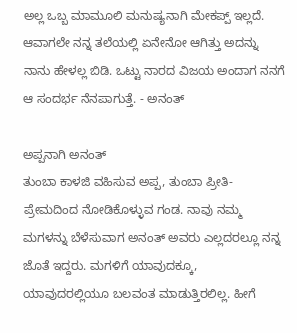ಅಲ್ಲ ಒಬ್ಬ ಮಾಮೂಲಿ ಮನುಷ್ಯನಾಗಿ ಮೇಕಪ್ಪ್ ಇಲ್ಲದೆ. ಆವಾಗಲೇ ನನ್ನ ತಲೆಯಲ್ಲಿ ಏನೇನೋ ಆಗಿತ್ತು ಅದನ್ನು ನಾನು ಹೇಳಲ್ಲ ಬಿಡಿ. ಒಟ್ಟು ನಾರದ ವಿಜಯ ಅಂದಾಗ ನನಗೆ ಆ ಸಂದರ್ಭ ನೆನಪಾಗುತ್ತೆ. - ಅನಂತ್

ಅಪ್ಪನಾಗಿ ಅನಂತ್
ತುಂಬಾ ಕಾಳಜಿ ವಹಿಸುವ ಅಪ್ಪ, ತುಂಬಾ ಪ್ರೀತಿ-ಪ್ರೇಮದಿಂದ ನೋಡಿಕೊಳ್ಳುವ ಗಂಡ. ನಾವು ನಮ್ಮ ಮಗಳನ್ನು ಬೆಳೆಸುವಾಗ ಅನಂತ್ ಅವರು ಎಲ್ಲದರಲ್ಲೂ ನನ್ನ ಜೊತೆ ಇದ್ದರು. ಮಗಳಿಗೆ ಯಾವುದಕ್ಕೂ, ಯಾವುದರಲ್ಲಿಯೂ ಬಲವಂತ ಮಾಡುತ್ತಿರಲಿಲ್ಲ. ಹೀಗೆ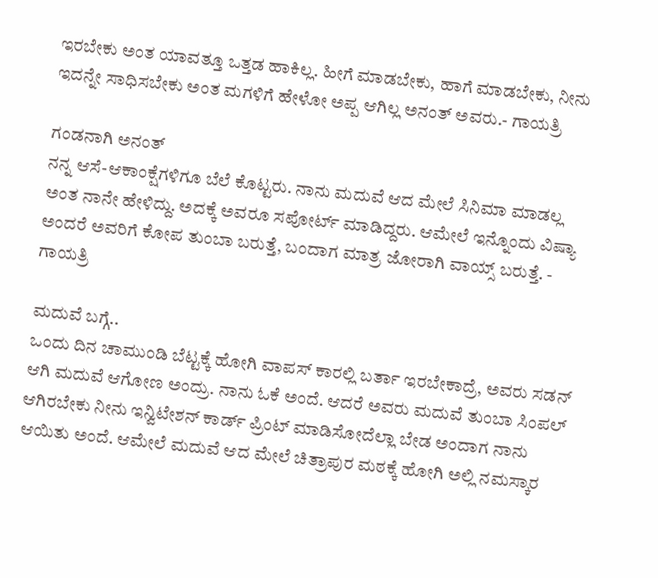ಇರಬೇಕು ಅಂತ ಯಾವತ್ತೂ ಒತ್ತಡ ಹಾಕಿಲ್ಲ. ಹೀಗೆ ಮಾಡಬೇಕು, ಹಾಗೆ ಮಾಡಬೇಕು, ನೀನು ಇದನ್ನೇ ಸಾಧಿಸಬೇಕು ಅಂತ ಮಗಳಿಗೆ ಹೇಳೋ ಅಪ್ಪ ಆಗಿಲ್ಲ ಅನಂತ್ ಅವರು.- ಗಾಯತ್ರಿ

ಗಂಡನಾಗಿ ಅನಂತ್
ನನ್ನ ಆಸೆ-ಆಕಾಂಕ್ಷೆಗಳಿಗೂ ಬೆಲೆ ಕೊಟ್ಟರು. ನಾನು ಮದುವೆ ಆದ ಮೇಲೆ ಸಿನಿಮಾ ಮಾಡಲ್ಲ ಅಂತ ನಾನೇ ಹೇಳಿದ್ದು. ಅದಕ್ಕೆ ಅವರೂ ಸಪೋರ್ಟ್ ಮಾಡಿದ್ದರು. ಆಮೇಲೆ ಇನ್ನೊಂದು ವಿಷ್ಯಾ ಅಂದರೆ ಅವರಿಗೆ ಕೋಪ ತುಂಬಾ ಬರುತ್ತೆ, ಬಂದಾಗ ಮಾತ್ರ ಜೋರಾಗಿ ವಾಯ್ಸ್ ಬರುತ್ತೆ. - ಗಾಯತ್ರಿ

ಮದುವೆ ಬಗ್ಗೆ..
ಒಂದು ದಿನ ಚಾಮುಂಡಿ ಬೆಟ್ಟಕ್ಕೆ ಹೋಗಿ ವಾಪಸ್ ಕಾರಲ್ಲಿ ಬರ್ತಾ ಇರಬೇಕಾದ್ರೆ, ಅವರು ಸಡನ್ ಆಗಿ ಮದುವೆ ಆಗೋಣ ಅಂದ್ರು. ನಾನು ಓಕೆ ಅಂದೆ. ಆದರೆ ಅವರು ಮದುವೆ ತುಂಬಾ ಸಿಂಪಲ್ ಆಗಿರಬೇಕು ನೀನು ಇನ್ವಿಟೇಶನ್ ಕಾರ್ಡ್ ಪ್ರಿಂಟ್ ಮಾಡಿಸೋದೆಲ್ಲಾ ಬೇಡ ಅಂದಾಗ ನಾನು ಆಯಿತು ಅಂದೆ. ಆಮೇಲೆ ಮದುವೆ ಆದ ಮೇಲೆ ಚಿತ್ರಾಪುರ ಮಠಕ್ಕೆ ಹೋಗಿ ಅಲ್ಲಿ ನಮಸ್ಕಾರ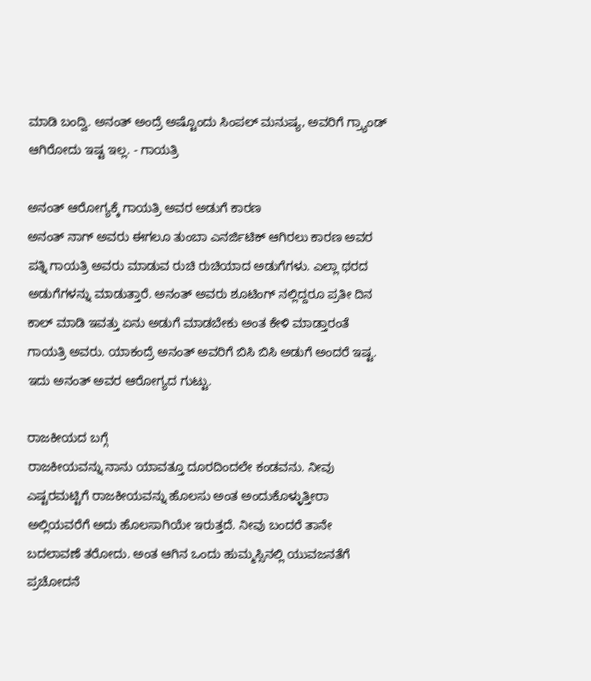ಮಾಡಿ ಬಂದ್ವಿ. ಅನಂತ್ ಅಂದ್ರೆ ಅಷ್ಟೊಂದು ಸಿಂಪಲ್ ಮನುಷ್ಯ, ಅವರಿಗೆ ಗ್ರ್ಯಾಂಡ್ ಆಗಿರೋದು ಇಷ್ಟ ಇಲ್ಲ. - ಗಾಯತ್ರಿ

ಅನಂತ್ ಆರೋಗ್ಯಕ್ಕೆ ಗಾಯತ್ರಿ ಅವರ ಅಡುಗೆ ಕಾರಣ
ಅನಂತ್ ನಾಗ್ ಅವರು ಈಗಲೂ ತುಂಬಾ ಎನರ್ಜಿಟಿಕ್ ಆಗಿರಲು ಕಾರಣ ಅವರ ಪತ್ನಿ ಗಾಯತ್ರಿ ಅವರು ಮಾಡುವ ರುಚಿ ರುಚಿಯಾದ ಅಡುಗೆಗಳು. ಎಲ್ಲಾ ಥರದ ಅಡುಗೆಗಳನ್ನು ಮಾಡುತ್ತಾರೆ. ಅನಂತ್ ಅವರು ಶೂಟಿಂಗ್ ನಲ್ಲಿದ್ದರೂ ಪ್ರತೀ ದಿನ ಕಾಲ್ ಮಾಡಿ ಇವತ್ತು ಏನು ಅಡುಗೆ ಮಾಡಬೇಕು ಅಂತ ಕೇಳಿ ಮಾಡ್ತಾರಂತೆ ಗಾಯತ್ರಿ ಅವರು. ಯಾಕಂದ್ರೆ ಅನಂತ್ ಅವರಿಗೆ ಬಿಸಿ ಬಿಸಿ ಅಡುಗೆ ಅಂದರೆ ಇಷ್ಟ. ಇದು ಅನಂತ್ ಅವರ ಆರೋಗ್ಯದ ಗುಟ್ಟು.

ರಾಜಕೀಯದ ಬಗ್ಗೆ
ರಾಜಕೀಯವನ್ನು ನಾನು ಯಾವತ್ತೂ ದೂರದಿಂದಲೇ ಕಂಡವನು. ನೀವು ಎಷ್ಟರಮಟ್ಟಿಗೆ ರಾಜಕೀಯವನ್ನು ಹೊಲಸು ಅಂತ ಅಂದುಕೊಳ್ಳುತ್ತೀರಾ ಅಲ್ಲಿಯವರೆಗೆ ಅದು ಹೊಲಸಾಗಿಯೇ ಇರುತ್ತದೆ. ನೀವು ಬಂದರೆ ತಾನೇ ಬದಲಾವಣೆ ತರೋದು. ಅಂತ ಆಗಿನ ಒಂದು ಹುಮ್ಮಸ್ಸಿನಲ್ಲಿ ಯುವಜನತೆಗೆ ಪ್ರಚೋದನೆ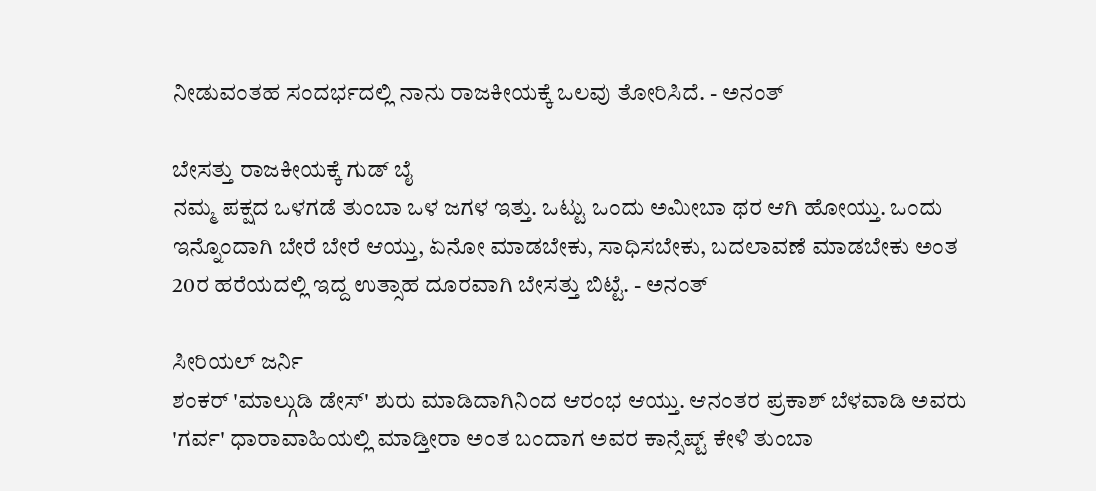ನೀಡುವಂತಹ ಸಂದರ್ಭದಲ್ಲಿ ನಾನು ರಾಜಕೀಯಕ್ಕೆ ಒಲವು ತೋರಿಸಿದೆ. - ಅನಂತ್

ಬೇಸತ್ತು ರಾಜಕೀಯಕ್ಕೆ ಗುಡ್ ಬೈ
ನಮ್ಮ ಪಕ್ಷದ ಒಳಗಡೆ ತುಂಬಾ ಒಳ ಜಗಳ ಇತ್ತು. ಒಟ್ಟು ಒಂದು ಅಮೀಬಾ ಥರ ಆಗಿ ಹೋಯ್ತು. ಒಂದು ಇನ್ನೊಂದಾಗಿ ಬೇರೆ ಬೇರೆ ಆಯ್ತು, ಏನೋ ಮಾಡಬೇಕು, ಸಾಧಿಸಬೇಕು, ಬದಲಾವಣೆ ಮಾಡಬೇಕು ಅಂತ 20ರ ಹರೆಯದಲ್ಲಿ ಇದ್ದ ಉತ್ಸಾಹ ದೂರವಾಗಿ ಬೇಸತ್ತು ಬಿಟ್ಟೆ. - ಅನಂತ್

ಸೀರಿಯಲ್ ಜರ್ನಿ
ಶಂಕರ್ 'ಮಾಲ್ಗುಡಿ ಡೇಸ್' ಶುರು ಮಾಡಿದಾಗಿನಿಂದ ಆರಂಭ ಆಯ್ತು. ಆನಂತರ ಪ್ರಕಾಶ್ ಬೆಳವಾಡಿ ಅವರು 'ಗರ್ವ' ಧಾರಾವಾಹಿಯಲ್ಲಿ ಮಾಡ್ತೀರಾ ಅಂತ ಬಂದಾಗ ಅವರ ಕಾನ್ಸೆಪ್ಟ್ ಕೇಳಿ ತುಂಬಾ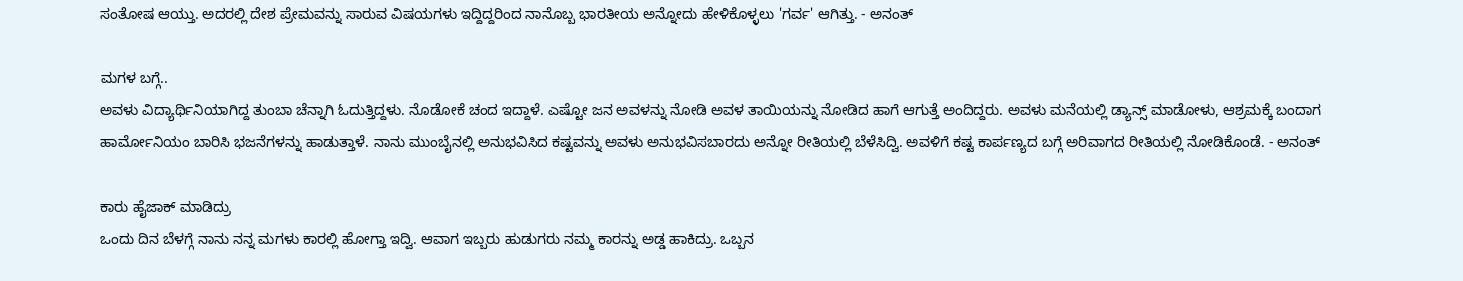ಸಂತೋಷ ಆಯ್ತು. ಅದರಲ್ಲಿ ದೇಶ ಪ್ರೇಮವನ್ನು ಸಾರುವ ವಿಷಯಗಳು ಇದ್ದಿದ್ದರಿಂದ ನಾನೊಬ್ಬ ಭಾರತೀಯ ಅನ್ನೋದು ಹೇಳಿಕೊಳ್ಳಲು 'ಗರ್ವ' ಆಗಿತ್ತು. - ಅನಂತ್

ಮಗಳ ಬಗ್ಗೆ..
ಅವಳು ವಿದ್ಯಾರ್ಥಿನಿಯಾಗಿದ್ದ ತುಂಬಾ ಚೆನ್ನಾಗಿ ಓದುತ್ತಿದ್ದಳು. ನೊಡೋಕೆ ಚಂದ ಇದ್ದಾಳೆ. ಎಷ್ಟೋ ಜನ ಅವಳನ್ನು ನೋಡಿ ಅವಳ ತಾಯಿಯನ್ನು ನೋಡಿದ ಹಾಗೆ ಆಗುತ್ತೆ ಅಂದಿದ್ದರು. ಅವಳು ಮನೆಯಲ್ಲಿ ಡ್ಯಾನ್ಸ್ ಮಾಡೋಳು, ಆಶ್ರಮಕ್ಕೆ ಬಂದಾಗ ಹಾರ್ಮೋನಿಯಂ ಬಾರಿಸಿ ಭಜನೆಗಳನ್ನು ಹಾಡುತ್ತಾಳೆ. ನಾನು ಮುಂಬೈನಲ್ಲಿ ಅನುಭವಿಸಿದ ಕಷ್ಟವನ್ನು ಅವಳು ಅನುಭವಿಸಬಾರದು ಅನ್ನೋ ರೀತಿಯಲ್ಲಿ ಬೆಳೆಸಿದ್ವಿ. ಅವಳಿಗೆ ಕಷ್ಟ ಕಾರ್ಪಣ್ಯದ ಬಗ್ಗೆ ಅರಿವಾಗದ ರೀತಿಯಲ್ಲಿ ನೋಡಿಕೊಂಡೆ. - ಅನಂತ್

ಕಾರು ಹೈಜಾಕ್ ಮಾಡಿದ್ರು
ಒಂದು ದಿನ ಬೆಳಗ್ಗೆ ನಾನು ನನ್ನ ಮಗಳು ಕಾರಲ್ಲಿ ಹೋಗ್ತಾ ಇದ್ವಿ. ಆವಾಗ ಇಬ್ಬರು ಹುಡುಗರು ನಮ್ಮ ಕಾರನ್ನು ಅಡ್ಡ ಹಾಕಿದ್ರು. ಒಬ್ಬನ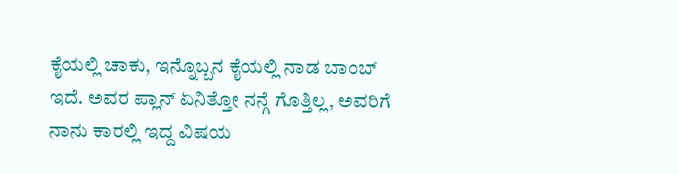ಕೈಯಲ್ಲಿ ಚಾಕು, ಇನ್ನೊಬ್ಬನ ಕೈಯಲ್ಲಿ ನಾಡ ಬಾಂಬ್ ಇದೆ. ಅವರ ಪ್ಲಾನ್ ಏನಿತ್ತೋ ನನ್ಗೆ ಗೊತ್ತಿಲ್ಲ, ಅವರಿಗೆ ನಾನು ಕಾರಲ್ಲಿ ಇದ್ದ ವಿಷಯ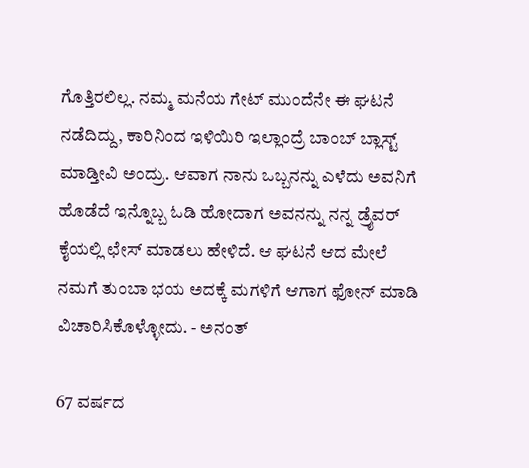ಗೊತ್ತಿರಲಿಲ್ಲ. ನಮ್ಮ ಮನೆಯ ಗೇಟ್ ಮುಂದೆನೇ ಈ ಘಟನೆ ನಡೆದಿದ್ದು, ಕಾರಿನಿಂದ ಇಳಿಯಿರಿ ಇಲ್ಲಾಂದ್ರೆ ಬಾಂಬ್ ಬ್ಲಾಸ್ಟ್ ಮಾಡ್ತೀವಿ ಅಂದ್ರು. ಆವಾಗ ನಾನು ಒಬ್ಬನನ್ನು ಎಳೆದು ಅವನಿಗೆ ಹೊಡೆದೆ ಇನ್ನೊಬ್ಬ ಓಡಿ ಹೋದಾಗ ಅವನನ್ನು ನನ್ನ ಡ್ರೈವರ್ ಕೈಯಲ್ಲಿ ಛೇಸ್ ಮಾಡಲು ಹೇಳಿದೆ. ಆ ಘಟನೆ ಆದ ಮೇಲೆ ನಮಗೆ ತುಂಬಾ ಭಯ ಅದಕ್ಕೆ ಮಗಳಿಗೆ ಆಗಾಗ ಫೋನ್ ಮಾಡಿ ವಿಚಾರಿಸಿಕೊಳ್ಳೋದು. - ಅನಂತ್

67 ವರ್ಷದ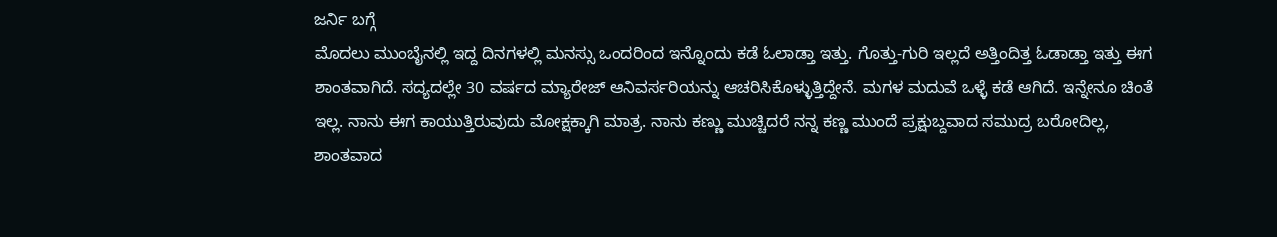ಜರ್ನಿ ಬಗ್ಗೆ
ಮೊದಲು ಮುಂಬೈನಲ್ಲಿ ಇದ್ದ ದಿನಗಳಲ್ಲಿ ಮನಸ್ಸು ಒಂದರಿಂದ ಇನ್ನೊಂದು ಕಡೆ ಓಲಾಡ್ತಾ ಇತ್ತು. ಗೊತ್ತು-ಗುರಿ ಇಲ್ಲದೆ ಅತ್ತಿಂದಿತ್ತ ಓಡಾಡ್ತಾ ಇತ್ತು ಈಗ ಶಾಂತವಾಗಿದೆ. ಸದ್ಯದಲ್ಲೇ 30 ವರ್ಷದ ಮ್ಯಾರೇಜ್ ಆನಿವರ್ಸರಿಯನ್ನು ಆಚರಿಸಿಕೊಳ್ಳುತ್ತಿದ್ದೇನೆ. ಮಗಳ ಮದುವೆ ಒಳ್ಳೆ ಕಡೆ ಆಗಿದೆ. ಇನ್ನೇನೂ ಚಿಂತೆ ಇಲ್ಲ. ನಾನು ಈಗ ಕಾಯುತ್ತಿರುವುದು ಮೋಕ್ಷಕ್ಕಾಗಿ ಮಾತ್ರ. ನಾನು ಕಣ್ಣು ಮುಚ್ಚಿದರೆ ನನ್ನ ಕಣ್ಣ ಮುಂದೆ ಪ್ರಕ್ಷುಬ್ದವಾದ ಸಮುದ್ರ ಬರೋದಿಲ್ಲ, ಶಾಂತವಾದ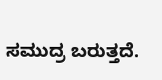ಸಮುದ್ರ ಬರುತ್ತದೆ.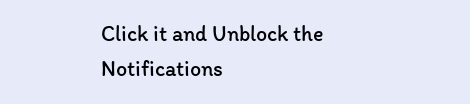Click it and Unblock the Notifications